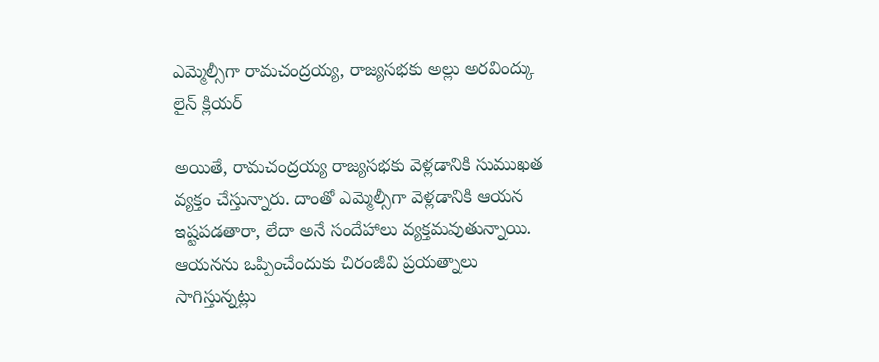ఎమ్మెల్సీగా రామచంద్రయ్య, రాజ్యసభకు అల్లు అరవింద్కు లైన్ క్లియర్

అయితే, రామచంద్రయ్య రాజ్యసభకు వెళ్లడానికి సుముఖత వ్యక్తం చేస్తున్నారు. దాంతో ఎమ్మెల్సీగా వెళ్లడానికి ఆయన ఇష్టపడతారా, లేదా అనే సందేహాలు వ్యక్తమవుతున్నాయి. ఆయనను ఒప్పించేందుకు చిరంజీవి ప్రయత్నాలు సాగిస్తున్నట్లు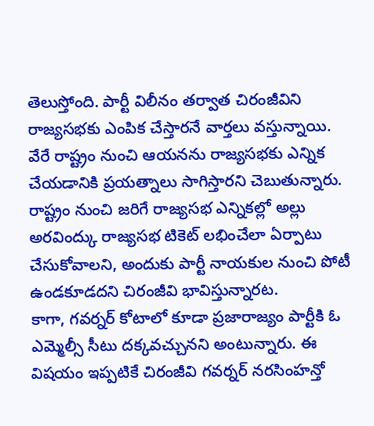తెలుస్తోంది. పార్టీ విలీనం తర్వాత చిరంజీవిని రాజ్యసభకు ఎంపిక చేస్తారనే వార్తలు వస్తున్నాయి. వేరే రాష్ట్రం నుంచి ఆయనను రాజ్యసభకు ఎన్నిక చేయడానికి ప్రయత్నాలు సాగిస్తారని చెబుతున్నారు. రాష్ట్రం నుంచి జరిగే రాజ్యసభ ఎన్నికల్లో అల్లు అరవింద్కు రాజ్యసభ టికెట్ లభించేలా ఏర్పాటు చేసుకోవాలని, అందుకు పార్టీ నాయకుల నుంచి పోటీ ఉండకూడదని చిరంజీవి భావిస్తున్నారట.
కాగా, గవర్నర్ కోటాలో కూడా ప్రజారాజ్యం పార్టీకి ఓ ఎమ్మెల్సీ సీటు దక్కవచ్చునని అంటున్నారు. ఈ విషయం ఇప్పటికే చిరంజీవి గవర్నర్ నరసింహన్తో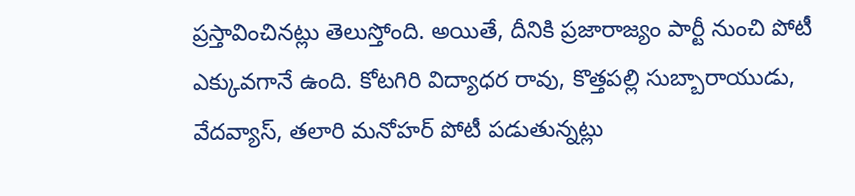ప్రస్తావించినట్లు తెలుస్తోంది. అయితే, దీనికి ప్రజారాజ్యం పార్టీ నుంచి పోటీ ఎక్కువగానే ఉంది. కోటగిరి విద్యాధర రావు, కొత్తపల్లి సుబ్బారాయుడు, వేదవ్యాస్, తలారి మనోహర్ పోటీ పడుతున్నట్లు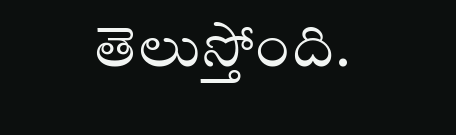తెలుస్తోంది.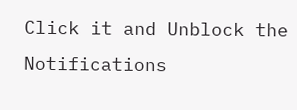Click it and Unblock the Notifications